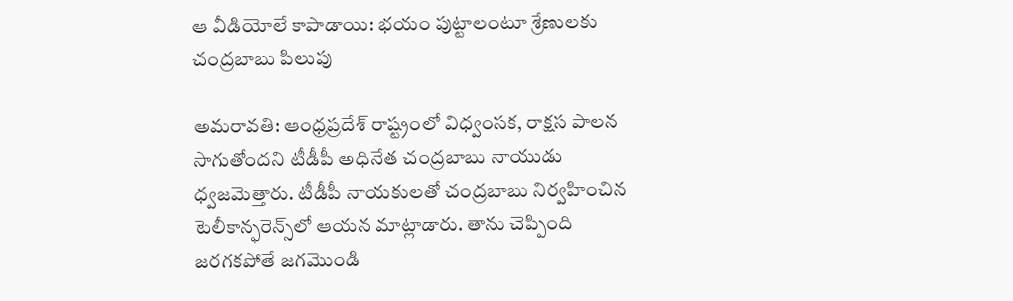ఆ వీడియోలే కాపాడాయి: భయం పుట్టాలంటూ శ్రేణులకు చంద్రబాబు పిలుపు

అమరావతి: ఆంధ్రప్రదేశ్ రాష్ట్రంలో విధ్వంసక, రాక్షస పాలన సాగుతోందని టీడీపీ అధినేత చంద్రబాబు నాయుడు ధ్వజమెత్తారు. టీడీపీ నాయకులతో చంద్రబాబు నిర్వహించిన టెలీకాన్ఫరెన్స్‌లో ఆయన మాట్లాడారు. తాను చెప్పింది జరగకపోతే జగమొండి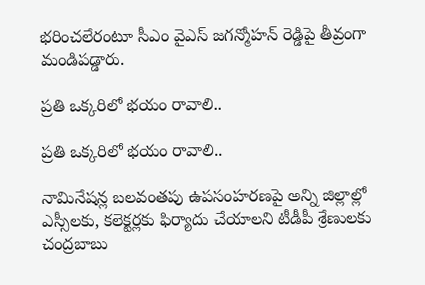భరించలేరంటూ సీఎం వైఎస్ జగన్మోహన్ రెడ్డిపై తీవ్రంగా మండిపడ్డారు.

ప్రతి ఒక్కరిలో భయం రావాలి..

ప్రతి ఒక్కరిలో భయం రావాలి..

నామినేషన్ల బలవంతపు ఉపసంహరణపై అన్ని జిల్లాల్లో ఎస్సీలకు, కలెక్టర్లకు ఫిర్యాదు చేయాలని టీడీపీ శ్రేణులకు చంద్రబాబు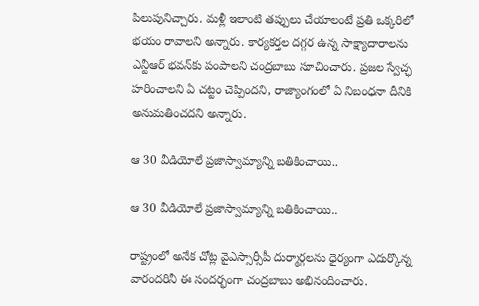పిలుపునిచ్చారు. మళ్లీ ఇలాంటి తప్పులు చేయాలంటే ప్రతి ఒక్కరిలో భయం రావాలని అన్నారు. కార్యకర్తల దగ్గర ఉన్న సాక్ష్యాదారాలను ఎన్టీఆర్ భవన్‌కు పంపాలని చంద్రబాబు సూచించారు. ప్రజల స్వేచ్ఛ హరించాలని ఏ చట్టం చెప్పిందని, రాజ్యాంగంలో ఏ నిబంధనా దీనికి అనుమతించదని అన్నారు.

ఆ 30 వీడియోలే ప్రజాస్వామ్యాన్ని బతికించాయి..

ఆ 30 వీడియోలే ప్రజాస్వామ్యాన్ని బతికించాయి..

రాష్ట్రంలో అనేక చోట్ల వైఎస్సార్సీపీ దుర్మార్గలను ధైర్యంగా ఎదుర్కొన్న వారందరినీ ఈ సందర్భంగా చంద్రబాబు అభినందించారు.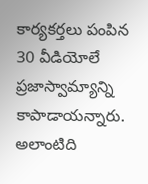కార్యకర్తలు పంపిన 30 వీడియోలే ప్రజాస్వామ్యాన్ని కాపాడాయన్నారు. అలాంటిది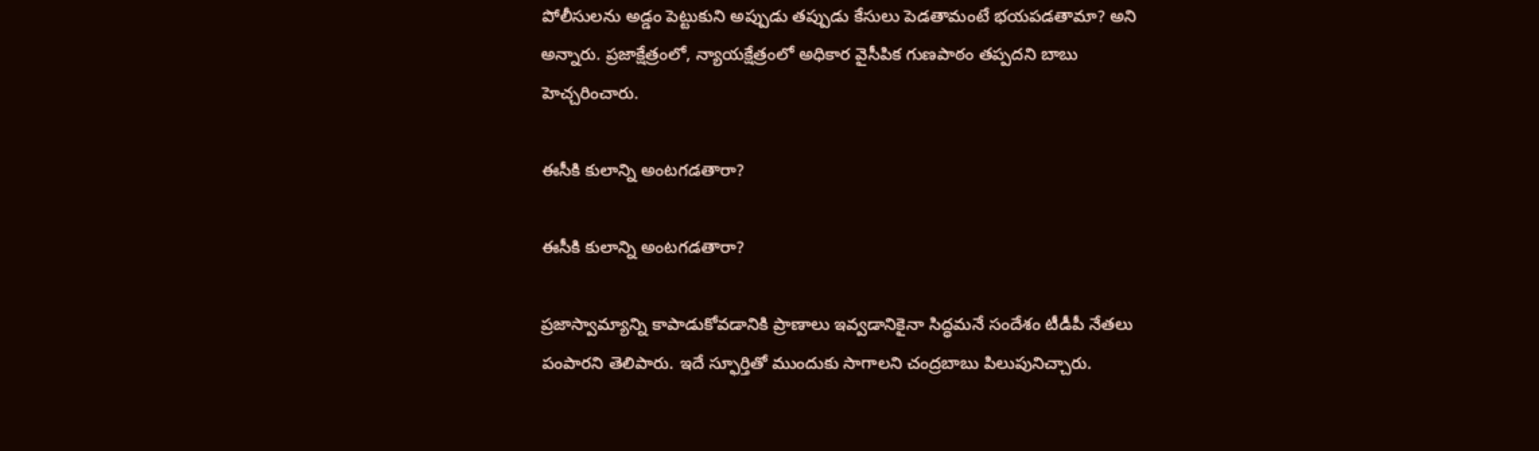పోలీసులను అడ్డం పెట్టుకుని అప్పుడు తప్పుడు కేసులు పెడతామంటే భయపడతామా? అని అన్నారు. ప్రజాక్షేత్రంలో, న్యాయక్షేత్రంలో అధికార వైసీపిక గుణపాఠం తప్పదని బాబు హెచ్చరించారు.

ఈసీకి కులాన్ని అంటగడతారా?

ఈసీకి కులాన్ని అంటగడతారా?

ప్రజాస్వామ్యాన్ని కాపాడుకోవడానికి ప్రాణాలు ఇవ్వడానికైనా సిద్ధమనే సందేశం టీడీపీ నేతలు పంపారని తెలిపారు. ఇదే స్ఫూర్తితో ముందుకు సాగాలని చంద్రబాబు పిలుపునిచ్చారు.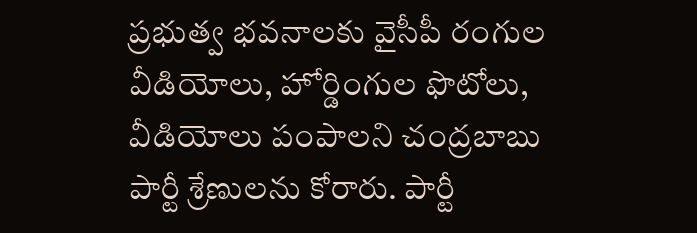ప్రభుత్వ భవనాలకు వైసీపీ రంగుల వీడియోలు, హోర్డింగుల ఫొటోలు, వీడియోలు పంపాలని చంద్రబాబు పార్టీ శ్రేణులను కోరారు. పార్టీ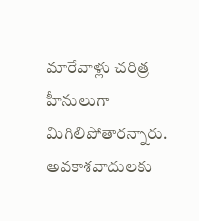మారేవాళ్లు చరిత్ర హీనులుగా మిగిలిపోతారన్నారు. అవకాశవాదులకు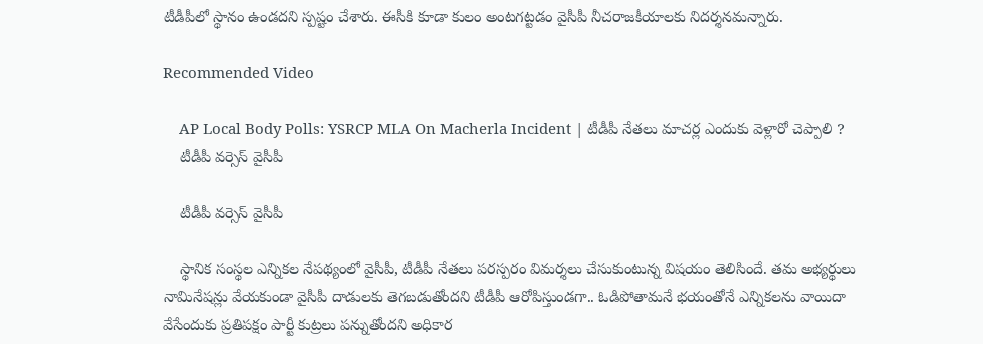టీడీపీలో స్థానం ఉండదని స్పష్టం చేశారు. ఈసీకి కూడా కులం అంటగట్టడం వైసీపీ నీచరాజకీయాలకు నిదర్శనమన్నారు.

Recommended Video

    AP Local Body Polls: YSRCP MLA On Macherla Incident | టీడీపీ నేతలు మాచర్ల ఎందుకు వెళ్లారో చెప్పాలి ?
    టీడీపీ వర్సెస్ వైసీపీ

    టీడీపీ వర్సెస్ వైసీపీ

    స్థానిక సంస్థల ఎన్నికల నేపథ్యంలో వైసీపీ, టీడీపీ నేతలు పరస్పరం విమర్శలు చేసుకుంటున్న విషయం తెలిసిందే. తమ అభ్యర్థులు నామినేషన్లు వేయకుండా వైసీపీ దాడులకు తెగబడుతోందని టీడీపీ ఆరోపిస్తుండగా.. ఓడిపోతామనే భయంతోనే ఎన్నికలను వాయిదా వేసేందుకు ప్రతిపక్షం పార్టీ కుట్రలు పన్నుతోందని అధికార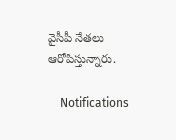వైసీపీ నేతలు ఆరోపిస్తున్నారు.

    Notifications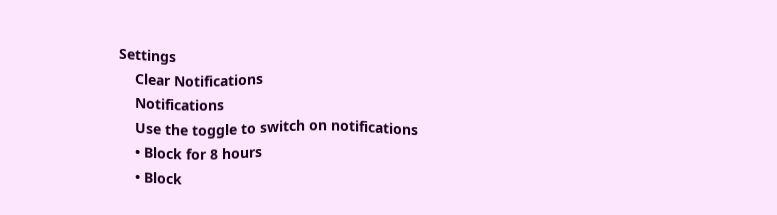Settings
    Clear Notifications
    Notifications
    Use the toggle to switch on notifications
    • Block for 8 hours
    • Block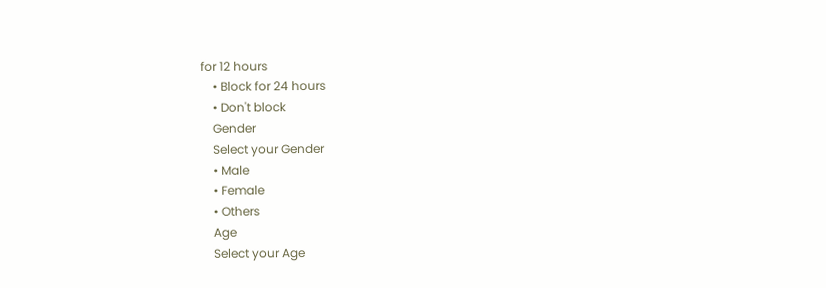for 12 hours
    • Block for 24 hours
    • Don't block
    Gender
    Select your Gender
    • Male
    • Female
    • Others
    Age
    Select your Age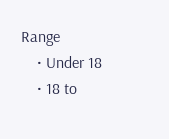Range
    • Under 18
    • 18 to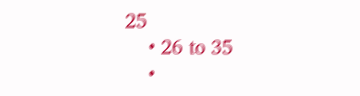25
    • 26 to 35
    •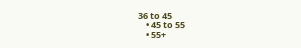36 to 45
    • 45 to 55
    • 55+